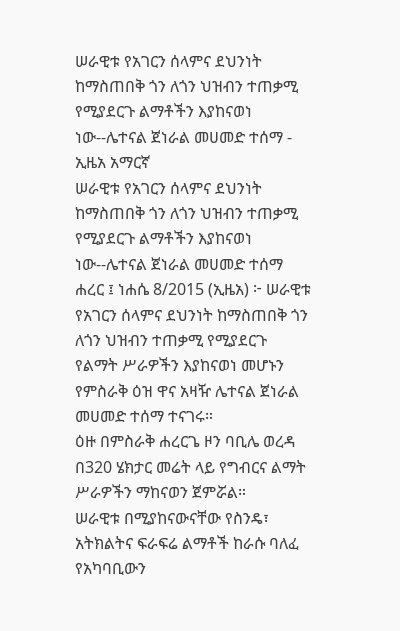ሠራዊቱ የአገርን ሰላምና ደህንነት ከማስጠበቅ ጎን ለጎን ህዝብን ተጠቃሚ የሚያደርጉ ልማቶችን እያከናወነ ነው--ሌተናል ጀነራል መሀመድ ተሰማ - ኢዜአ አማርኛ
ሠራዊቱ የአገርን ሰላምና ደህንነት ከማስጠበቅ ጎን ለጎን ህዝብን ተጠቃሚ የሚያደርጉ ልማቶችን እያከናወነ ነው--ሌተናል ጀነራል መሀመድ ተሰማ
ሐረር ፤ ነሐሴ 8/2015 (ኢዜአ) ፦ ሠራዊቱ የአገርን ሰላምና ደህንነት ከማስጠበቅ ጎን ለጎን ህዝብን ተጠቃሚ የሚያደርጉ የልማት ሥራዎችን እያከናወነ መሆኑን የምስራቅ ዕዝ ዋና አዛዥ ሌተናል ጀነራል መሀመድ ተሰማ ተናገሩ።
ዕዙ በምስራቅ ሐረርጌ ዞን ባቢሌ ወረዳ በ320 ሄክታር መሬት ላይ የግብርና ልማት ሥራዎችን ማከናወን ጀምሯል።
ሠራዊቱ በሚያከናውናቸው የስንዴ፣ አትክልትና ፍራፍሬ ልማቶች ከራሱ ባለፈ የአካባቢውን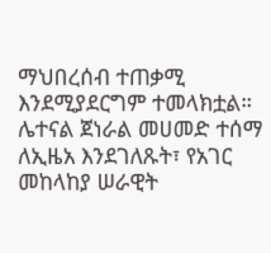ማህበረሰብ ተጠቃሚ እንደሚያደርግም ተመላክቷል።
ሌተናል ጀነራል መሀመድ ተሰማ ለኢዜአ እንደገለጹት፣ የአገር መከላከያ ሠራዊት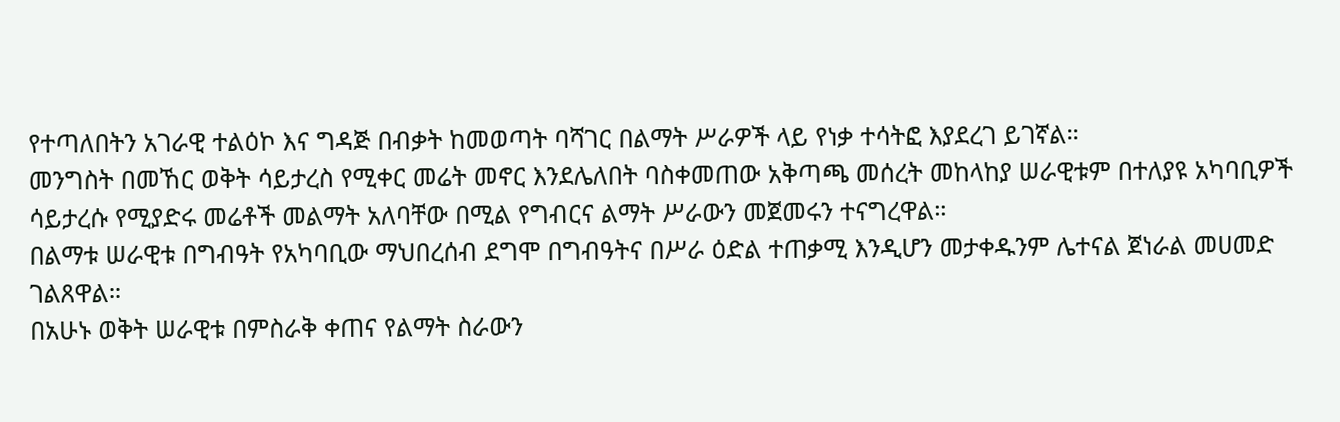የተጣለበትን አገራዊ ተልዕኮ እና ግዳጅ በብቃት ከመወጣት ባሻገር በልማት ሥራዎች ላይ የነቃ ተሳትፎ እያደረገ ይገኛል።
መንግስት በመኸር ወቅት ሳይታረስ የሚቀር መሬት መኖር እንደሌለበት ባስቀመጠው አቅጣጫ መሰረት መከላከያ ሠራዊቱም በተለያዩ አካባቢዎች ሳይታረሱ የሚያድሩ መሬቶች መልማት አለባቸው በሚል የግብርና ልማት ሥራውን መጀመሩን ተናግረዋል።
በልማቱ ሠራዊቱ በግብዓት የአካባቢው ማህበረሰብ ደግሞ በግብዓትና በሥራ ዕድል ተጠቃሚ እንዲሆን መታቀዱንም ሌተናል ጀነራል መሀመድ ገልጸዋል።
በአሁኑ ወቅት ሠራዊቱ በምስራቅ ቀጠና የልማት ስራውን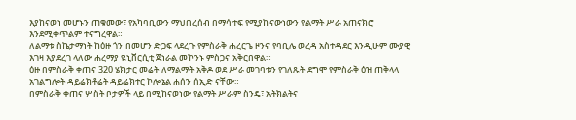እያከናወነ መሆኑን ጠቁመው፣ የአካባቢውን ማህበረሰብ በማሳተፍ የሚያከናውነውን የልማት ሥራ አጠናክሮ እንደሚቀጥልም ተናግረዋል።
ለልማቱ ስኬታማነት ከዕዙ ጎን በመሆን ድጋፍ ላደረጉ የምስራቅ ሐረርጌ ዞንና የባቢሌ ወረዳ አስተዳደር እንዲሁም ሙያዊ እገዛ እያደረገ ላለው ሐረማያ ዩኒቨርሲቲ ጀነራል መኮንኑ ምስጋና አቅርበዋል።
ዕዙ በምስራቅ ቀጠና 320 ሄክታር መሬት ለማልማት አቅዶ ወደ ሥራ መገባቱን የገለጹት ደግሞ የምስራቅ ዕዝ ጠቅላላ አገልግሎት ዳይሬክቶሬት ዳይሬክተር ኮሎኔል ሐሰን ሰኢድ ናቸው።
በምስራቅ ቀጠና ሦስት ቦታዎች ላይ በሚከናወነው የልማት ሥራም ስንዴ፣ አትክልትና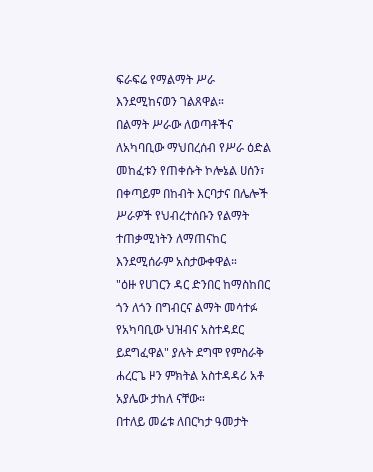ፍራፍሬ የማልማት ሥራ እንደሚከናወን ገልጸዋል።
በልማት ሥራው ለወጣቶችና ለአካባቢው ማህበረሰብ የሥራ ዕድል መከፈቱን የጠቀሱት ኮሎኔል ሀሰን፣ በቀጣይም በከብት እርባታና በሌሎች ሥራዎች የህብረተሰቡን የልማት ተጠቃሚነትን ለማጠናከር እንደሚሰራም አስታውቀዋል።
"ዕዙ የሀገርን ዳር ድንበር ከማስከበር ጎን ለጎን በግብርና ልማት መሳተፉ የአካባቢው ህዝብና አስተዳደር ይደግፈዋል" ያሉት ደግሞ የምስራቅ ሐረርጌ ዞን ምክትል አስተዳዳሪ አቶ አያሌው ታከለ ናቸው።
በተለይ መሬቱ ለበርካታ ዓመታት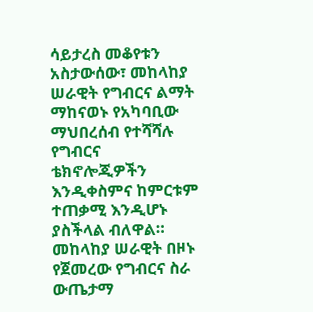ሳይታረስ መቆየቱን አስታውሰው፣ መከላከያ ሠራዊት የግብርና ልማት ማከናወኑ የአካባቢው ማህበረሰብ የተሻሻሉ የግብርና ቴክኖሎጂዎችን እንዲቀስምና ከምርቱም ተጠቃሚ እንዲሆኑ ያስችላል ብለዋል።
መከላከያ ሠራዊት በዞኑ የጀመረው የግብርና ስራ ውጤታማ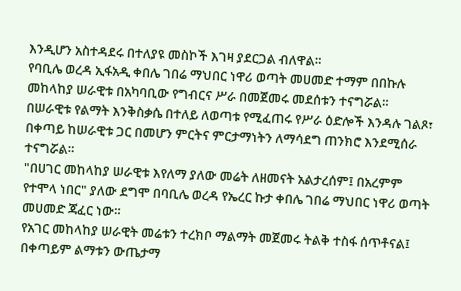እንዲሆን አስተዳደሩ በተለያዩ መስኮች እገዛ ያደርጋል ብለዋል።
የባቢሌ ወረዳ ኢፋአዲ ቀበሌ ገበሬ ማህበር ነዋሪ ወጣት መሀመድ ተማም በበኩሉ መከላከያ ሠራዊቱ በአካባቢው የግብርና ሥራ በመጀመሩ መደሰቱን ተናግሯል።
በሠራዊቱ የልማት እንቅስቃሴ በተለይ ለወጣቱ የሚፈጠሩ የሥራ ዕድሎች እንዳሉ ገልጾ፣ በቀጣይ ከሠራዊቱ ጋር በመሆን ምርትና ምርታማነትን ለማሳደግ ጠንክሮ እንደሚሰራ ተናግሯል።
"በሀገር መከላከያ ሠራዊቱ እየለማ ያለው መሬት ለዘመናት አልታረሰም፤ በአረምም የተሞላ ነበር" ያለው ደግሞ በባቢሌ ወረዳ የኤረር ኩታ ቀበሌ ገበሬ ማህበር ነዋሪ ወጣት መሀመድ ጃፈር ነው።
የአገር መከላከያ ሠራዊት መሬቱን ተረክቦ ማልማት መጀመሩ ትልቅ ተስፋ ሰጥቶናል፤ በቀጣይም ልማቱን ውጤታማ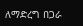ለማድረግ በጋራ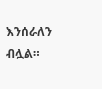እንሰራለን ብሏል።